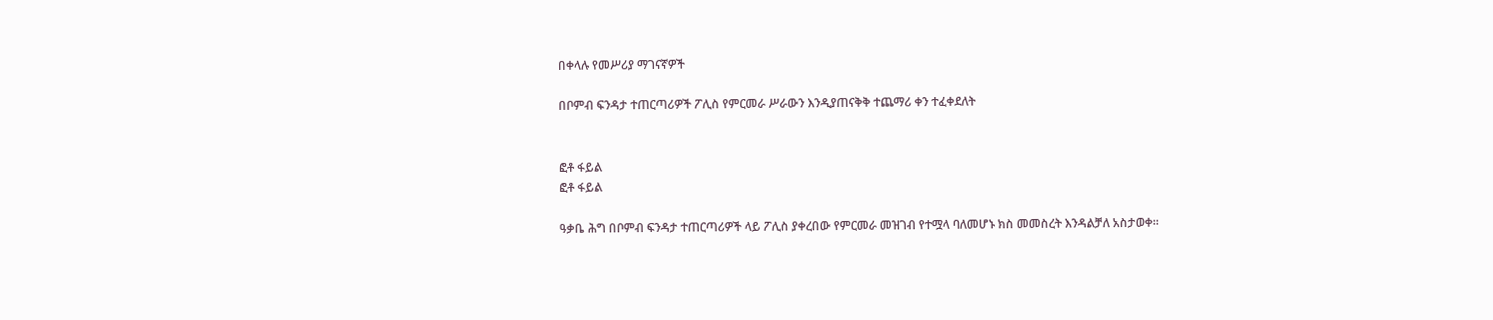በቀላሉ የመሥሪያ ማገናኛዎች

በቦምብ ፍንዳታ ተጠርጣሪዎች ፖሊስ የምርመራ ሥራውን እንዲያጠናቅቅ ተጨማሪ ቀን ተፈቀደለት


ፎቶ ፋይል
ፎቶ ፋይል

ዓቃቤ ሕግ በቦምብ ፍንዳታ ተጠርጣሪዎች ላይ ፖሊስ ያቀረበው የምርመራ መዝገብ የተሟላ ባለመሆኑ ክስ መመስረት እንዳልቻለ አስታወቀ፡፡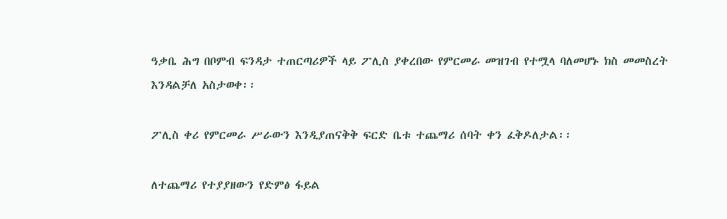ዓቃቤ ሕግ በቦምብ ፍንዳታ ተጠርጣሪዎች ላይ ፖሊስ ያቀረበው የምርመራ መዝገብ የተሟላ ባለመሆኑ ክስ መመስረት እንዳልቻለ አስታወቀ፡፡

ፖሊስ ቀሪ የምርመራ ሥራውን እንዲያጠናቅቅ ፍርድ ቤቱ ተጨማሪ ሰባት ቀን ፈቅዶለታል፡፡

ለተጨማሪ የተያያዘውን የድምፅ ፋይል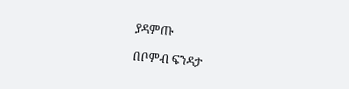ያዳምጡ

በቦምብ ፍንዳታ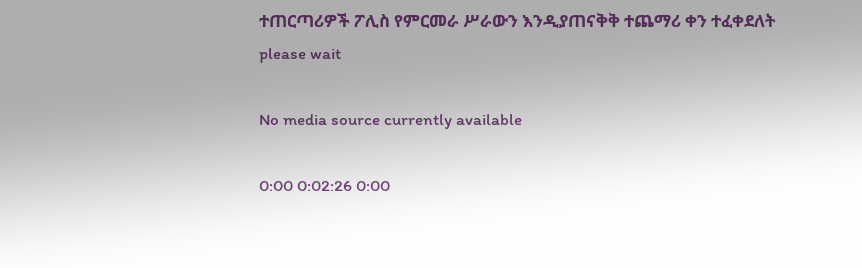ተጠርጣሪዎች ፖሊስ የምርመራ ሥራውን እንዲያጠናቅቅ ተጨማሪ ቀን ተፈቀደለት
please wait

No media source currently available

0:00 0:02:26 0:00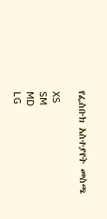የፌስቡክ አስተያየት መስጫ

XS
SM
MD
LG